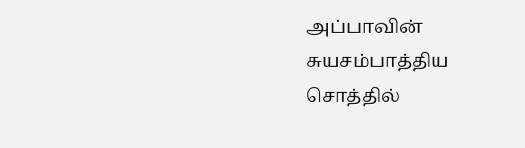அப்பாவின்
சுயசம்பாத்திய
சொத்தில்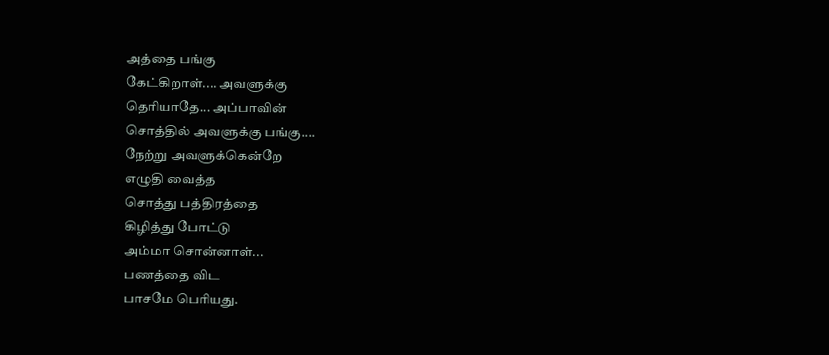அத்தை பங்கு
கேட்கிறாள்.... அவளுக்கு
தெரியாதே... அப்பாவின்
சொத்தில் அவளுக்கு பங்கு....
நேற்று அவளுக்கென்றே
எழுதி வைத்த
சொத்து பத்திரத்தை
கிழித்து போட்டு
அம்மா சொன்னாள்...
பணத்தை விட
பாசமே பெரியது.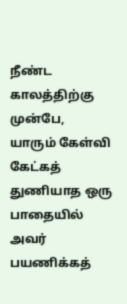நீண்ட காலத்திற்கு முன்பே, யாரும் கேள்வி கேட்கத் துணியாத ஒரு பாதையில் அவர் பயணிக்கத்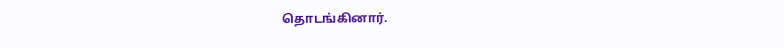தொடங்கினார்.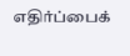எதிர்ப்பைக்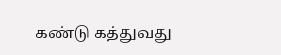கண்டு கத்துவது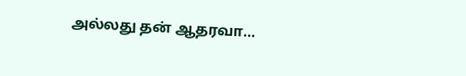அல்லது தன் ஆதரவா...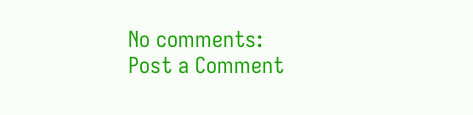No comments:
Post a Comment